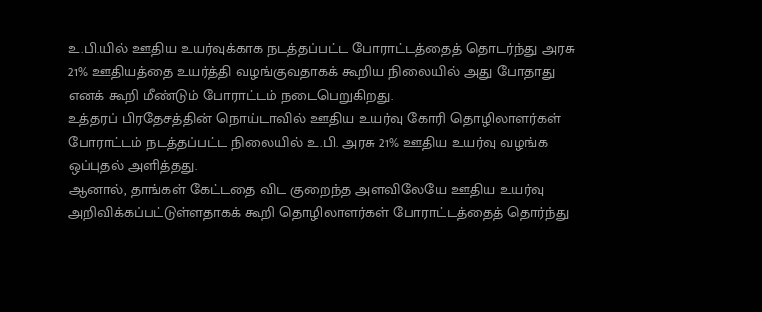உ.பி.யில் ஊதிய உயர்வுக்காக நடத்தப்பட்ட போராட்டத்தைத் தொடர்ந்து அரசு 21% ஊதியத்தை உயர்த்தி வழங்குவதாகக் கூறிய நிலையில் அது போதாது எனக் கூறி மீண்டும் போராட்டம் நடைபெறுகிறது.
உத்தரப் பிரதேசத்தின் நொய்டாவில் ஊதிய உயர்வு கோரி தொழிலாளர்கள் போராட்டம் நடத்தப்பட்ட நிலையில் உ.பி. அரசு 21% ஊதிய உயர்வு வழங்க ஒப்புதல் அளித்தது.
ஆனால், தாங்கள் கேட்டதை விட குறைந்த அளவிலேயே ஊதிய உயர்வு அறிவிக்கப்பட்டுள்ளதாகக் கூறி தொழிலாளர்கள் போராட்டத்தைத் தொர்ந்து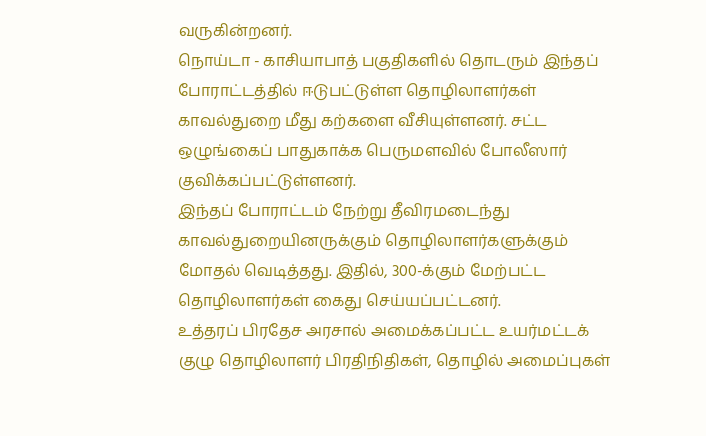வருகின்றனர்.
நொய்டா - காசியாபாத் பகுதிகளில் தொடரும் இந்தப் போராட்டத்தில் ஈடுபட்டுள்ள தொழிலாளர்கள் காவல்துறை மீது கற்களை வீசியுள்ளனர். சட்ட ஒழுங்கைப் பாதுகாக்க பெருமளவில் போலீஸார் குவிக்கப்பட்டுள்ளனர்.
இந்தப் போராட்டம் நேற்று தீவிரமடைந்து காவல்துறையினருக்கும் தொழிலாளர்களுக்கும் மோதல் வெடித்தது. இதில், 300-க்கும் மேற்பட்ட தொழிலாளர்கள் கைது செய்யப்பட்டனர்.
உத்தரப் பிரதேச அரசால் அமைக்கப்பட்ட உயர்மட்டக் குழு தொழிலாளர் பிரதிநிதிகள், தொழில் அமைப்புகள்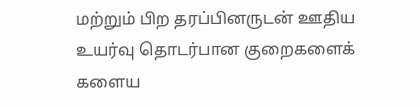மற்றும் பிற தரப்பினருடன் ஊதிய உயர்வு தொடர்பான குறைகளைக் களைய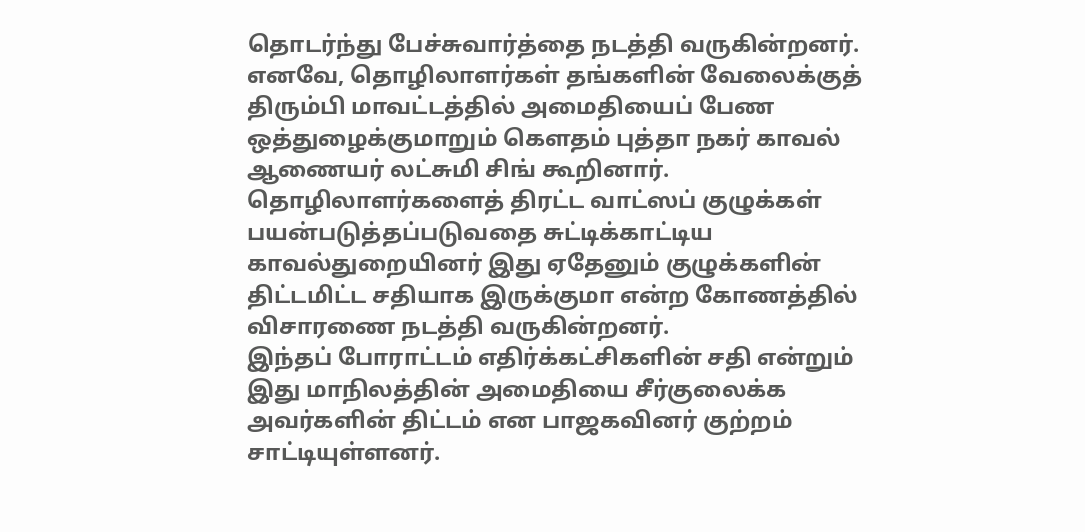தொடர்ந்து பேச்சுவார்த்தை நடத்தி வருகின்றனர்.
எனவே, தொழிலாளர்கள் தங்களின் வேலைக்குத் திரும்பி மாவட்டத்தில் அமைதியைப் பேண ஒத்துழைக்குமாறும் கௌதம் புத்தா நகர் காவல் ஆணையர் லட்சுமி சிங் கூறினார்.
தொழிலாளர்களைத் திரட்ட வாட்ஸப் குழுக்கள் பயன்படுத்தப்படுவதை சுட்டிக்காட்டிய காவல்துறையினர் இது ஏதேனும் குழுக்களின் திட்டமிட்ட சதியாக இருக்குமா என்ற கோணத்தில் விசாரணை நடத்தி வருகின்றனர்.
இந்தப் போராட்டம் எதிர்க்கட்சிகளின் சதி என்றும் இது மாநிலத்தின் அமைதியை சீர்குலைக்க அவர்களின் திட்டம் என பாஜகவினர் குற்றம் சாட்டியுள்ளனர்.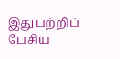இதுபற்றிப் பேசிய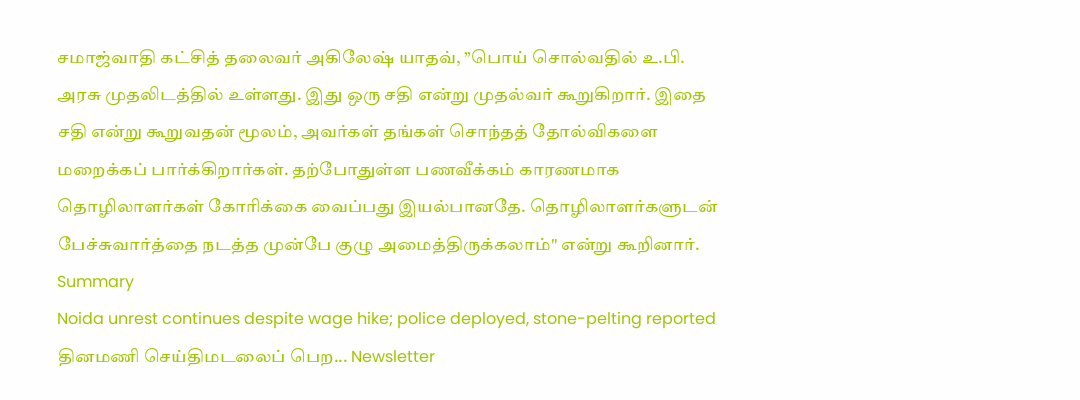சமாஜ்வாதி கட்சித் தலைவர் அகிலேஷ் யாதவ், ”பொய் சொல்வதில் உ.பி. அரசு முதலிடத்தில் உள்ளது. இது ஒரு சதி என்று முதல்வர் கூறுகிறார். இதை சதி என்று கூறுவதன் மூலம், அவர்கள் தங்கள் சொந்தத் தோல்விகளை மறைக்கப் பார்க்கிறார்கள். தற்போதுள்ள பணவீக்கம் காரணமாக தொழிலாளர்கள் கோரிக்கை வைப்பது இயல்பானதே. தொழிலாளர்களுடன் பேச்சுவார்த்தை நடத்த முன்பே குழு அமைத்திருக்கலாம்" என்று கூறினார்.
Summary
Noida unrest continues despite wage hike; police deployed, stone-pelting reported
தினமணி செய்திமடலைப் பெற... Newsletter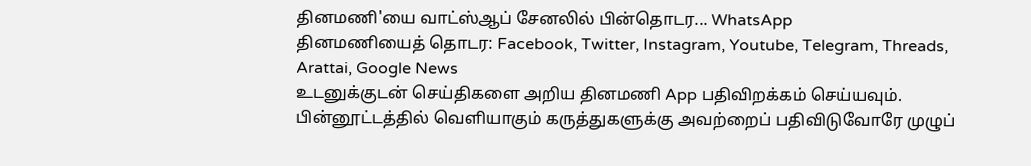தினமணி'யை வாட்ஸ்ஆப் சேனலில் பின்தொடர... WhatsApp
தினமணியைத் தொடர: Facebook, Twitter, Instagram, Youtube, Telegram, Threads, Arattai, Google News
உடனுக்குடன் செய்திகளை அறிய தினமணி App பதிவிறக்கம் செய்யவும்.
பின்னூட்டத்தில் வெளியாகும் கருத்துகளுக்கு அவற்றைப் பதிவிடுவோரே முழுப்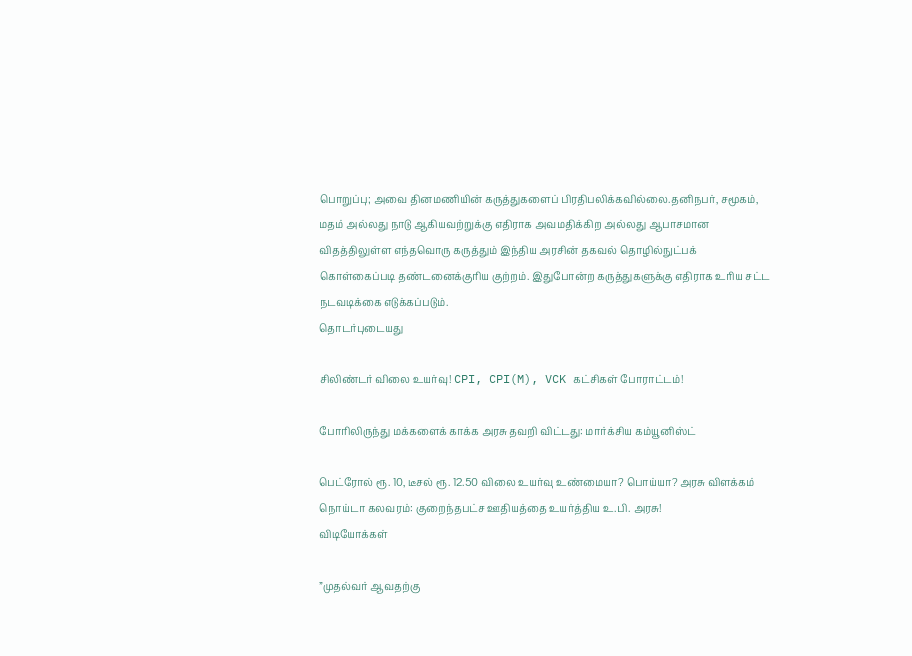பொறுப்பு; அவை தினமணியின் கருத்துகளைப் பிரதிபலிக்கவில்லை.தனிநபர், சமூகம், மதம் அல்லது நாடு ஆகியவற்றுக்கு எதிராக அவமதிக்கிற அல்லது ஆபாசமான விதத்திலுள்ள எந்தவொரு கருத்தும் இந்திய அரசின் தகவல் தொழில்நுட்பக் கொள்கைப்படி தண்டனைக்குரிய குற்றம். இதுபோன்ற கருத்துகளுக்கு எதிராக உரிய சட்ட நடவடிக்கை எடுக்கப்படும்.
தொடர்புடையது

சிலிண்டர் விலை உயர்வு! CPI, CPI(M), VCK கட்சிகள் போராட்டம்!

போரிலிருந்து மக்களைக் காக்க அரசு தவறி விட்டது: மார்க்சிய கம்யூனிஸ்ட்

பெட்ரோல் ரூ. 10, டீசல் ரூ. 12.50 விலை உயர்வு உண்மையா? பொய்யா? அரசு விளக்கம்
நொய்டா கலவரம்: குறைந்தபட்ச ஊதியத்தை உயர்த்திய உ.பி. அரசு!
விடியோக்கள்

”முதல்வர் ஆவதற்கு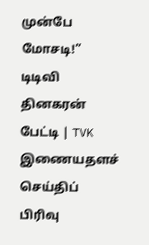முன்பே மோசடி!” டிடிவி தினகரன் பேட்டி | TVK
இணையதளச் செய்திப் பிரிவு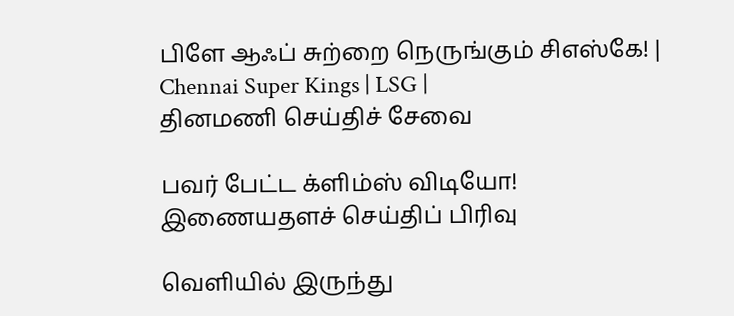பிளே ஆஃப் சுற்றை நெருங்கும் சிஎஸ்கே! | Chennai Super Kings | LSG |
தினமணி செய்திச் சேவை

பவர் பேட்ட க்ளிம்ஸ் விடியோ!
இணையதளச் செய்திப் பிரிவு

வெளியில் இருந்து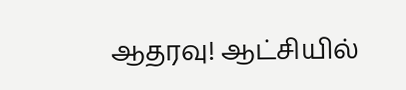ஆதரவு! ஆட்சியில்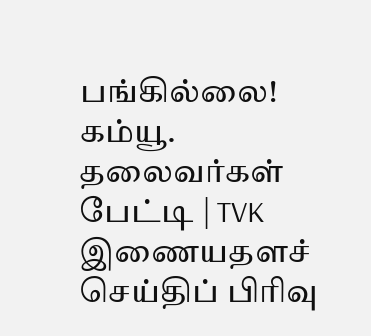பங்கில்லை! கம்யூ. தலைவர்கள் பேட்டி | TVK
இணையதளச் செய்திப் பிரிவு